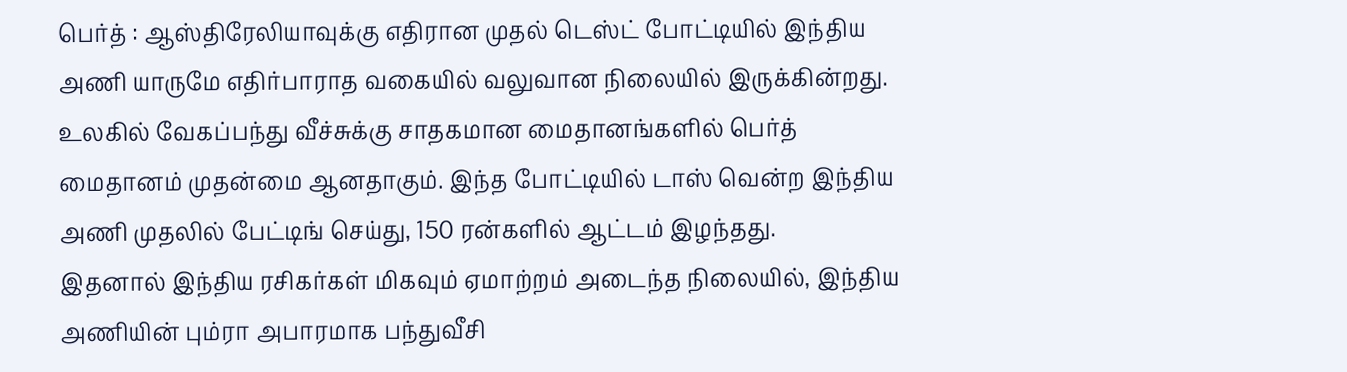பெர்த் : ஆஸ்திரேலியாவுக்கு எதிரான முதல் டெஸ்ட் போட்டியில் இந்திய அணி யாருமே எதிர்பாராத வகையில் வலுவான நிலையில் இருக்கின்றது. உலகில் வேகப்பந்து வீச்சுக்கு சாதகமான மைதானங்களில் பெர்த் மைதானம் முதன்மை ஆனதாகும். இந்த போட்டியில் டாஸ் வென்ற இந்திய அணி முதலில் பேட்டிங் செய்து, 150 ரன்களில் ஆட்டம் இழந்தது.
இதனால் இந்திய ரசிகர்கள் மிகவும் ஏமாற்றம் அடைந்த நிலையில், இந்திய அணியின் பும்ரா அபாரமாக பந்துவீசி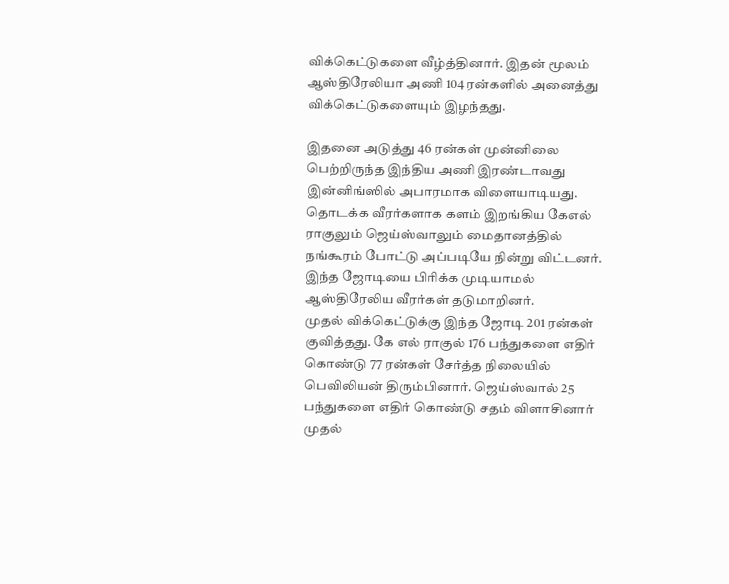விக்கெட்டுகளை வீழ்த்தினார். இதன் மூலம் ஆஸ்திரேலியா அணி 104 ரன்களில் அனைத்து விக்கெட்டுகளையும் இழந்தது.

இதனை அடுத்து 46 ரன்கள் முன்னிலை பெற்றிருந்த இந்திய அணி இரண்டாவது இன்னிங்ஸில் அபாரமாக விளையாடியது. தொடக்க வீரர்களாக களம் இறங்கிய கேஎல் ராகுலும் ஜெய்ஸ்வாலும் மைதானத்தில் நங்கூரம் போட்டு அப்படியே நின்று விட்டனர்.
இந்த ஜோடியை பிரிக்க முடியாமல் ஆஸ்திரேலிய வீரர்கள் தடுமாறினர்.
முதல் விக்கெட்டுக்கு இந்த ஜோடி 201 ரன்கள் குவித்தது. கே எல் ராகுல் 176 பந்துகளை எதிர் கொண்டு 77 ரன்கள் சேர்த்த நிலையில் பெவிலியன் திரும்பினார். ஜெய்ஸ்வால் 25 பந்துகளை எதிர் கொண்டு சதம் விளாசினார் முதல்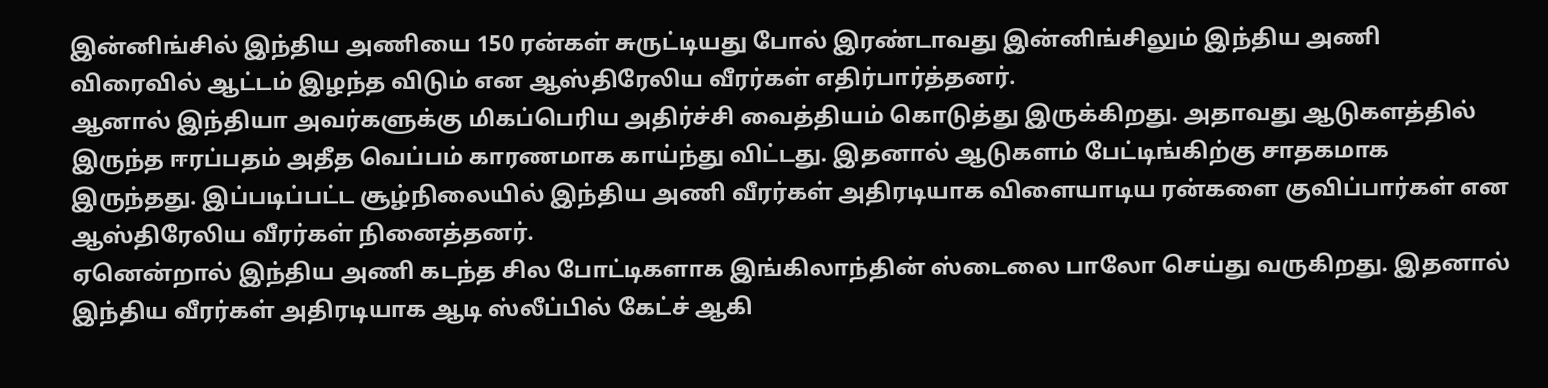இன்னிங்சில் இந்திய அணியை 150 ரன்கள் சுருட்டியது போல் இரண்டாவது இன்னிங்சிலும் இந்திய அணி விரைவில் ஆட்டம் இழந்த விடும் என ஆஸ்திரேலிய வீரர்கள் எதிர்பார்த்தனர்.
ஆனால் இந்தியா அவர்களுக்கு மிகப்பெரிய அதிர்ச்சி வைத்தியம் கொடுத்து இருக்கிறது. அதாவது ஆடுகளத்தில் இருந்த ஈரப்பதம் அதீத வெப்பம் காரணமாக காய்ந்து விட்டது. இதனால் ஆடுகளம் பேட்டிங்கிற்கு சாதகமாக இருந்தது. இப்படிப்பட்ட சூழ்நிலையில் இந்திய அணி வீரர்கள் அதிரடியாக விளையாடிய ரன்களை குவிப்பார்கள் என ஆஸ்திரேலிய வீரர்கள் நினைத்தனர்.
ஏனென்றால் இந்திய அணி கடந்த சில போட்டிகளாக இங்கிலாந்தின் ஸ்டைலை பாலோ செய்து வருகிறது. இதனால் இந்திய வீரர்கள் அதிரடியாக ஆடி ஸ்லீப்பில் கேட்ச் ஆகி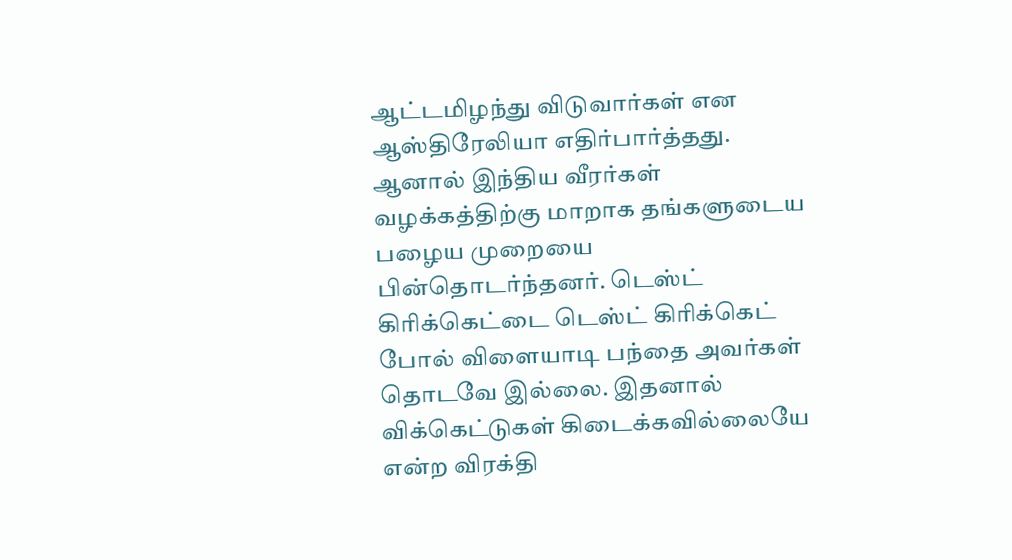ஆட்டமிழந்து விடுவார்கள் என ஆஸ்திரேலியா எதிர்பார்த்தது. ஆனால் இந்திய வீரர்கள் வழக்கத்திற்கு மாறாக தங்களுடைய பழைய முறையை பின்தொடர்ந்தனர். டெஸ்ட் கிரிக்கெட்டை டெஸ்ட் கிரிக்கெட் போல் விளையாடி பந்தை அவர்கள் தொடவே இல்லை. இதனால் விக்கெட்டுகள் கிடைக்கவில்லையே என்ற விரக்தி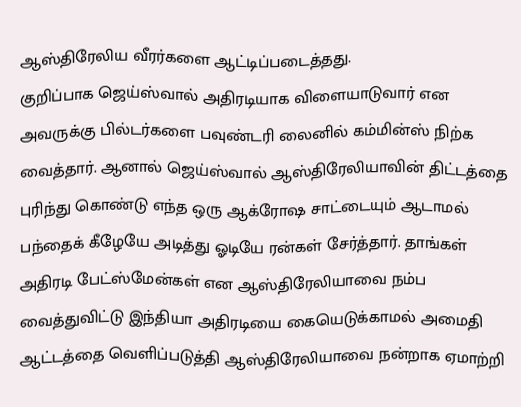ஆஸ்திரேலிய வீரர்களை ஆட்டிப்படைத்தது.
குறிப்பாக ஜெய்ஸ்வால் அதிரடியாக விளையாடுவார் என அவருக்கு பில்டர்களை பவுண்டரி லைனில் கம்மின்ஸ் நிற்க வைத்தார். ஆனால் ஜெய்ஸ்வால் ஆஸ்திரேலியாவின் திட்டத்தை புரிந்து கொண்டு எந்த ஒரு ஆக்ரோஷ சாட்டையும் ஆடாமல் பந்தைக் கீழேயே அடித்து ஓடியே ரன்கள் சேர்த்தார். தாங்கள் அதிரடி பேட்ஸ்மேன்கள் என ஆஸ்திரேலியாவை நம்ப வைத்துவிட்டு இந்தியா அதிரடியை கையெடுக்காமல் அமைதி ஆட்டத்தை வெளிப்படுத்தி ஆஸ்திரேலியாவை நன்றாக ஏமாற்றி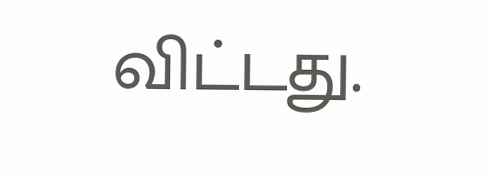விட்டது.